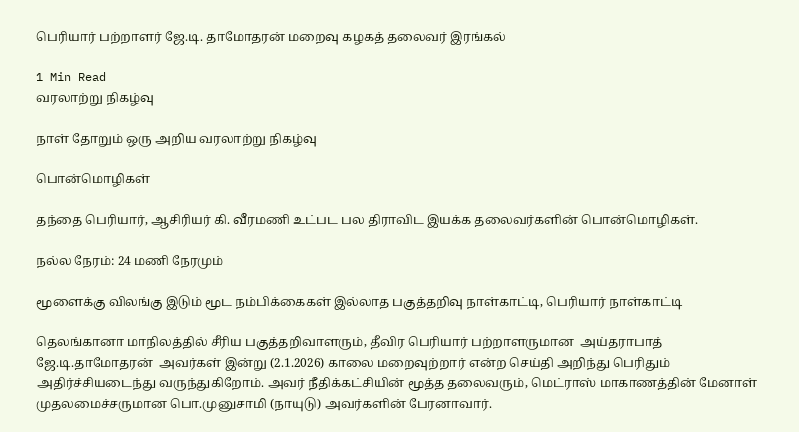பெரியார் பற்றாளர் ஜே.டி. தாமோதரன் மறைவு கழகத் தலைவர் இரங்கல்

1 Min Read
வரலாற்று நிகழ்வு

நாள் தோறும் ஒரு அறிய வரலாற்று நிகழ்வு

பொன்மொழிகள்

தந்தை பெரியார், ஆசிரியர் கி. வீரமணி உட்பட பல திராவிட இயக்க தலைவர்களின் பொன்மொழிகள்.

நல்ல நேரம்: 24 மணி நேரமும்

மூளைக்கு விலங்கு இடும் மூட நம்பிக்கைகள் இல்லாத பகுத்தறிவு நாள்காட்டி, பெரியார் நாள்காட்டி

தெலங்கானா மாநிலத்தில் சீரிய பகுத்தறிவாளரும், தீவிர பெரியார் பற்றாளருமான  அய்தராபாத் ஜே.டி.தாமோதரன்  அவர்கள் இன்று (2.1.2026) காலை மறைவுற்றார் என்ற செய்தி அறிந்து பெரிதும் அதிர்ச்சியடைந்து வருந்துகிறோம். அவர் நீதிக்கட்சியின் மூத்த தலைவரும், மெட்ராஸ் மாகாணத்தின் மேனாள் முதலமைச்சருமான பொ.முனுசாமி (நாயுடு) அவர்களின் பேரனாவார்.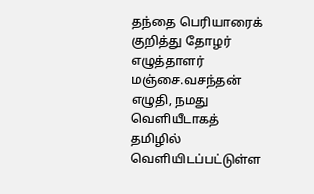தந்தை பெரியாரைக் குறித்து தோழர் எழுத்தாளர் மஞ்சை.வசந்தன் எழுதி, நமது வெளியீடாகத் தமிழில் வெளியிடப்பட்டுள்ள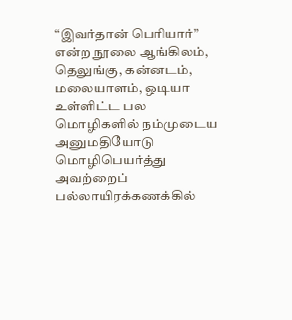“இவர்தான் பெரியார்” என்ற நூலை ஆங்கிலம், தெலுங்கு, கன்னடம், மலையாளம், ஒடியா உள்ளிட்ட பல மொழிகளில் நம்முடைய அனுமதியோடு மொழிபெயர்த்து அவற்றைப் பல்லாயிரக்கணக்கில்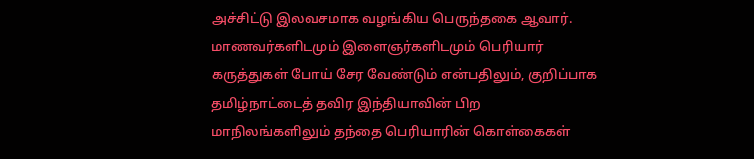அச்சிட்டு இலவசமாக வழங்கிய பெருந்தகை ஆவார். மாணவர்களிடமும் இளைஞர்களிடமும் பெரியார் கருத்துகள் போய் சேர வேண்டும் என்பதிலும், குறிப்பாக தமிழ்நாட்டைத் தவிர இந்தியாவின் பிற மாநிலங்களிலும் தந்தை பெரியாரின் கொள்கைகள்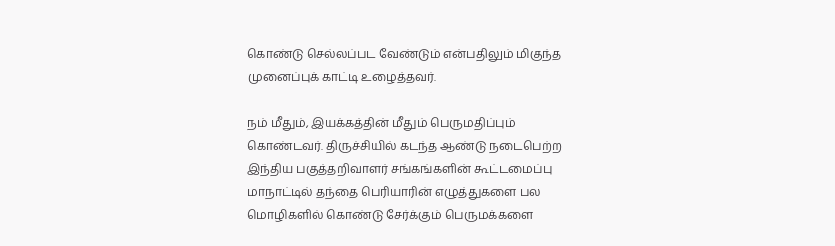கொண்டு செல்லப்பட வேண்டும் என்பதிலும் மிகுந்த முனைப்புக் காட்டி உழைத்தவர்.

நம் மீதும், இயக்கத்தின் மீதும் பெருமதிப்பும் கொண்டவர். திருச்சியில் கடந்த ஆண்டு நடைபெற்ற இந்திய பகுத்தறிவாளர் சங்கங்களின் கூட்டமைப்பு மாநாட்டில் தந்தை பெரியாரின் எழுத்துகளை பல மொழிகளில் கொண்டு சேர்க்கும் பெருமக்களை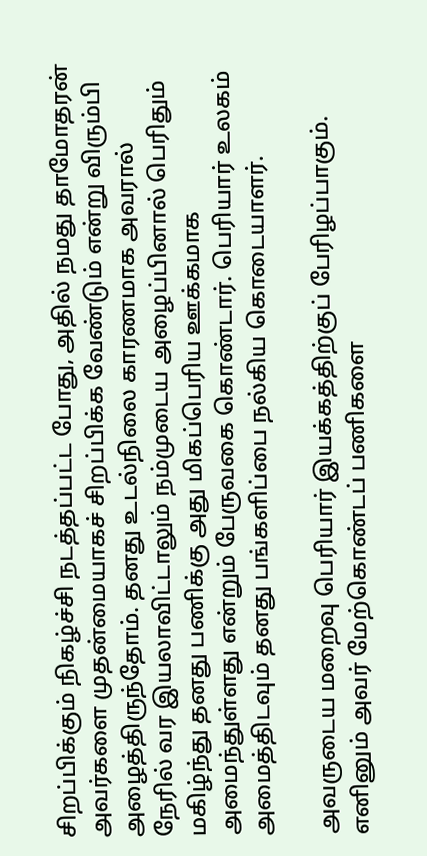சிறப்பிக்கும் நிகழ்ச்சி நடத்தப்பட்ட போது, அதில் நமது தாமோதரன் அவர்களை முதன்மையாகச் சிறப்பிக்க வேண்டும் என்று விரும்பி அழைத்திருந்தோம். தனது உடல்நிலை காரணமாக அவரால் நேரில் வர இயலாவிட்டாலும் நம்முடைய அழைப்பினால் பெரிதும் மகிழ்ந்து தனது பணிக்கு அது மிகப்பெரிய ஊக்கமாக அமைந்துள்ளது என்றும் பேருவகை கொண்டார். பெரியார் உலகம் அமைத்திடவும் தனது பங்களிப்பை நல்கிய கொடையாளர்.

அவருடைய மறைவு பெரியார் இயக்கத்திற்குப் பேரிழப்பாகும். எனினும் அவர் மேற்கொண்டப் பணிகளை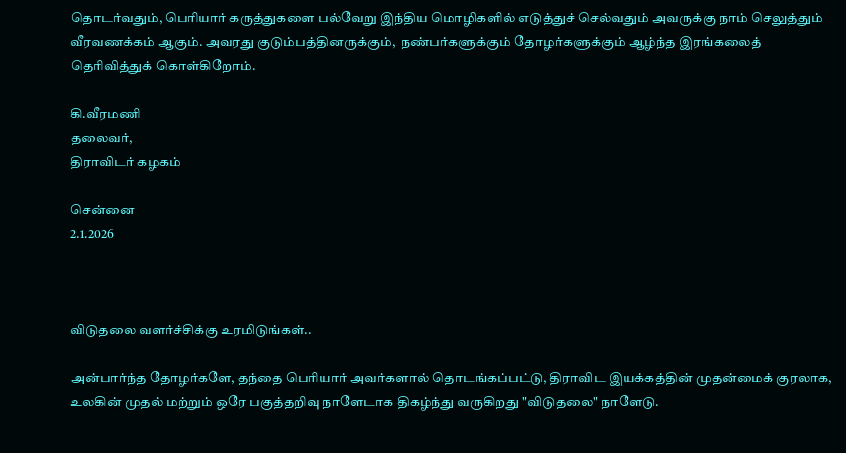தொடர்வதும், பெரியார் கருத்துகளை பல்வேறு இந்திய மொழிகளில் எடுத்துச் செல்வதும் அவருக்கு நாம் செலுத்தும் வீரவணக்கம் ஆகும். அவரது குடும்பத்தினருக்கும்,  நண்பர்களுக்கும் தோழர்களுக்கும் ஆழ்ந்த இரங்கலைத் தெரிவித்துக் கொள்கிறோம்.

கி.வீரமணி
தலைவர்,
திராவிடர் கழகம்

சென்னை
2.1.2026



விடுதலை வளர்ச்சிக்கு உரமிடுங்கள்..

அன்பார்ந்த தோழர்களே, தந்தை பெரியார் அவர்களால் தொடங்கப்பட்டு, திராவிட இயக்கத்தின் முதன்மைக் குரலாக, உலகின் முதல் மற்றும் ஒரே பகுத்தறிவு நாளேடாக திகழ்ந்து வருகிறது "விடுதலை" நாளேடு.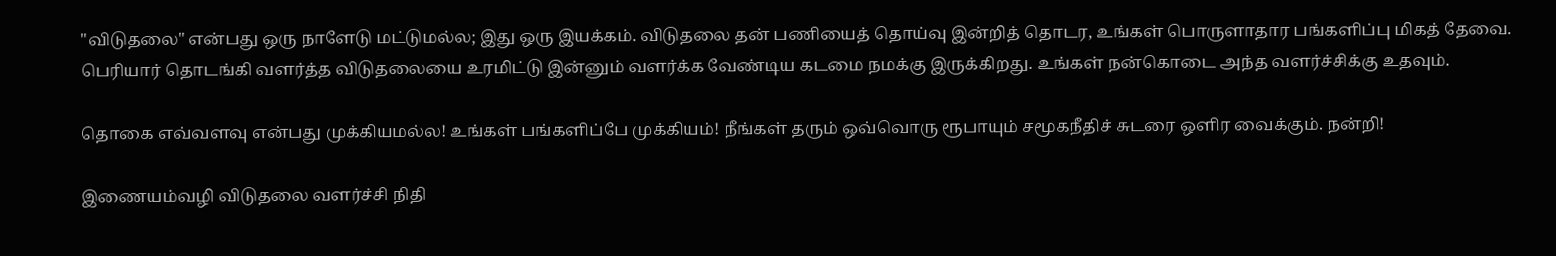"விடுதலை" என்பது ஒரு நாளேடு மட்டுமல்ல; இது ஒரு இயக்கம். விடுதலை தன் பணியைத் தொய்வு இன்றித் தொடர, உங்கள் பொருளாதார பங்களிப்பு மிகத் தேவை. பெரியார் தொடங்கி வளர்த்த விடுதலையை உரமிட்டு இன்னும் வளர்க்க வேண்டிய கடமை நமக்கு இருக்கிறது. உங்கள் நன்கொடை அந்த வளர்ச்சிக்கு உதவும்.

தொகை எவ்வளவு என்பது முக்கியமல்ல! உங்கள் பங்களிப்பே முக்கியம்! நீங்கள் தரும் ஒவ்வொரு ரூபாயும் சமூகநீதிச் சுடரை ஒளிர வைக்கும். நன்றி!

இணையம்வழி விடுதலை வளர்ச்சி நிதி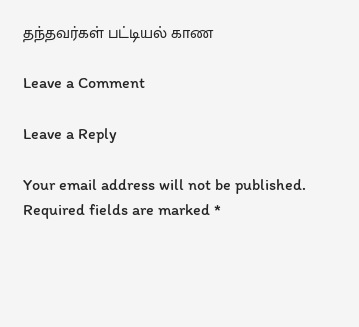தந்தவர்கள் பட்டியல் காண

Leave a Comment

Leave a Reply

Your email address will not be published. Required fields are marked *